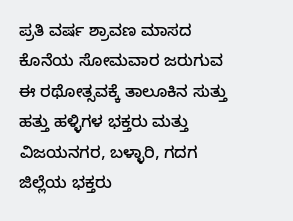ಪ್ರತಿ ವರ್ಷ ಶ್ರಾವಣ ಮಾಸದ ಕೊನೆಯ ಸೋಮವಾರ ಜರುಗುವ ಈ ರಥೋತ್ಸವಕ್ಕೆ ತಾಲೂಕಿನ ಸುತ್ತು ಹತ್ತು ಹಳ್ಳಿಗಳ ಭಕ್ತರು ಮತ್ತು ವಿಜಯನಗರ, ಬಳ್ಳಾರಿ, ಗದಗ ಜಿಲ್ಲೆಯ ಭಕ್ತರು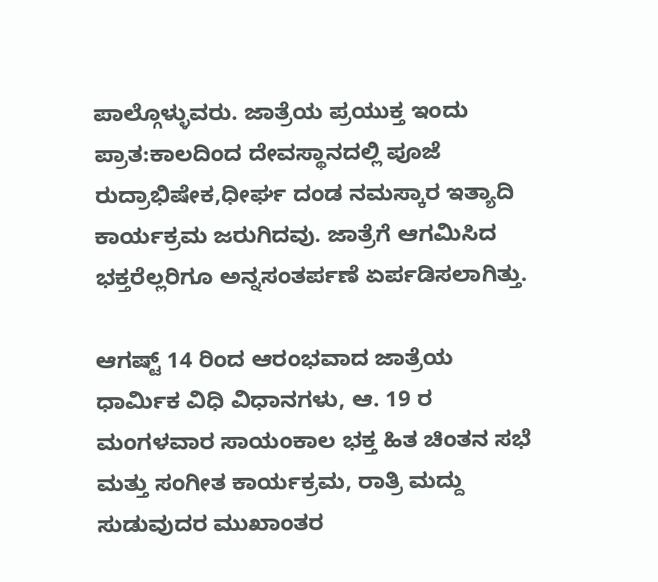ಪಾಲ್ಗೊಳ್ಳುವರು. ಜಾತ್ರೆಯ ಪ್ರಯುಕ್ತ ಇಂದು ಪ್ರಾತ:ಕಾಲದಿಂದ ದೇವಸ್ಥಾನದಲ್ಲಿ ಪೂಜೆ ರುದ್ರಾಭಿಷೇಕ,ಧೀರ್ಘ ದಂಡ ನಮಸ್ಕಾರ ಇತ್ಯಾದಿ ಕಾರ್ಯಕ್ರಮ ಜರುಗಿದವು. ಜಾತ್ರೆಗೆ ಆಗಮಿಸಿದ ಭಕ್ತರೆಲ್ಲರಿಗೂ ಅನ್ನಸಂತರ್ಪಣೆ ಏರ್ಪಡಿಸಲಾಗಿತ್ತು.

ಆಗಷ್ಟ್ 14 ರಿಂದ ಆರಂಭವಾದ ಜಾತ್ರೆಯ ಧಾರ್ಮಿಕ ವಿಧಿ ವಿಧಾನಗಳು, ಆ. 19 ರ ಮಂಗಳವಾರ ಸಾಯಂಕಾಲ ಭಕ್ತ ಹಿತ ಚಿಂತನ ಸಭೆ ಮತ್ತು ಸಂಗೀತ ಕಾರ್ಯಕ್ರಮ, ರಾತ್ರಿ ಮದ್ದು ಸುಡುವುದರ ಮುಖಾಂತರ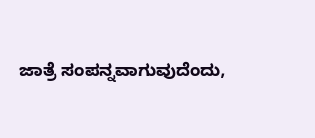ಜಾತ್ರೆ ಸಂಪನ್ನವಾಗುವುದೆಂದು,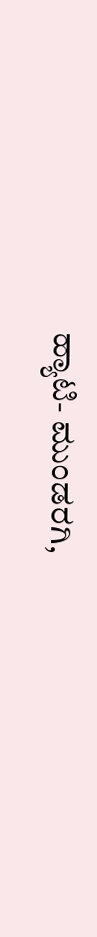ಹ್ಯಾಟಿ- ಮುಂಡರಗಿ,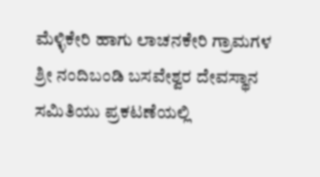ಮೆಳ್ಳಿಕೇರಿ ಹಾಗು ಲಾಚನಕೇರಿ ಗ್ರಾಮಗಳ ಶ್ರೀ ನಂದಿಬಂಡಿ ಬಸವೇಶ್ವರ ದೇವಸ್ಥಾನ ಸಮಿತಿಯು ಪ್ರಕಟಣೆಯಲ್ಲಿ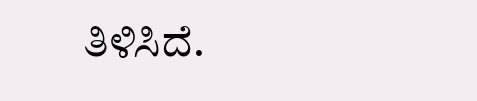ತಿಳಿಸಿದೆ.